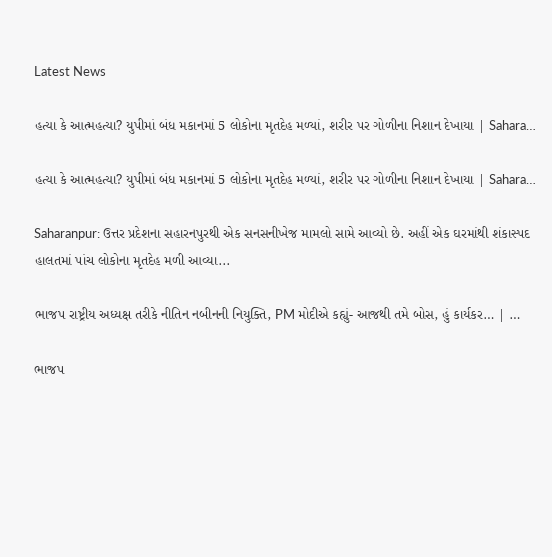Latest News

હત્યા કે આત્મહત્યા? યુપીમાં બંધ મકાનમાં 5 લોકોના મૃતદેહ મળ્યાં, શરીર પર ગોળીના નિશાન દેખાયા | Sahara…

હત્યા કે આત્મહત્યા? યુપીમાં બંધ મકાનમાં 5 લોકોના મૃતદેહ મળ્યાં, શરીર પર ગોળીના નિશાન દેખાયા | Sahara…

Saharanpur: ઉત્તર પ્રદેશના સહારનપુરથી એક સનસનીખેજ મામલો સામે આવ્યો છે. અહીં એક ઘરમાંથી શંકાસ્પદ હાલતમાં પાંચ લોકોના મૃતદેહ મળી આવ્યા...

ભાજપ રાષ્ટ્રીય અધ્યક્ષ તરીકે નીતિન નબીનની નિયુક્તિ, PM મોદીએ કહ્યું- આજથી તમે બોસ, હું કાર્યકર… | …

ભાજપ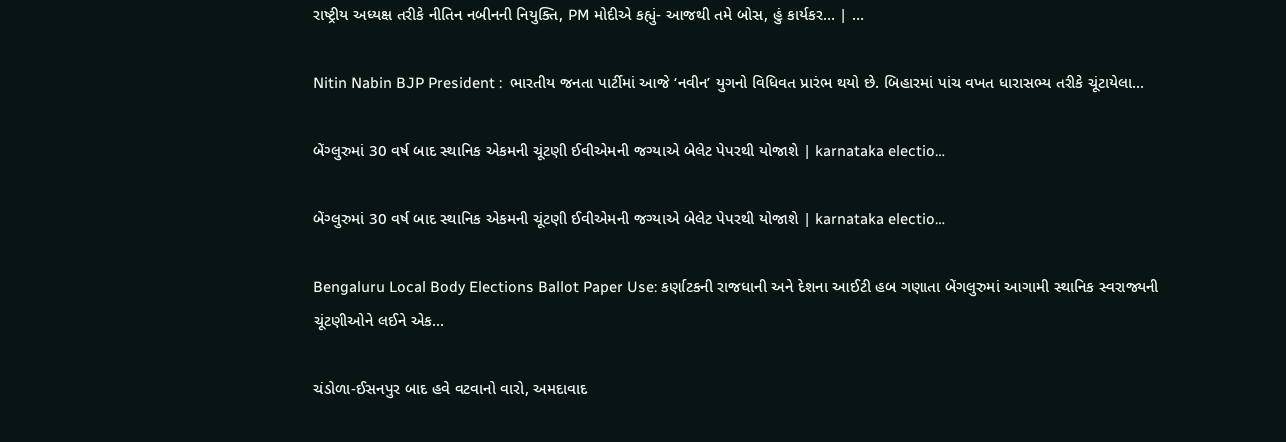રાષ્ટ્રીય અધ્યક્ષ તરીકે નીતિન નબીનની નિયુક્તિ, PM મોદીએ કહ્યું- આજથી તમે બોસ, હું કાર્યકર… | …

Nitin Nabin BJP President :  ભારતીય જનતા પાર્ટીમાં આજે ‘નવીન’ યુગનો વિધિવત પ્રારંભ થયો છે. બિહારમાં પાંચ વખત ધારાસભ્ય તરીકે ચૂંટાયેલા...

બેંગ્લુરુમાં 30 વર્ષ બાદ સ્થાનિક એકમની ચૂંટણી ઈવીએમની જગ્યાએ બેલેટ પેપરથી યોજાશે | karnataka electio…

બેંગ્લુરુમાં 30 વર્ષ બાદ સ્થાનિક એકમની ચૂંટણી ઈવીએમની જગ્યાએ બેલેટ પેપરથી યોજાશે | karnataka electio…

Bengaluru Local Body Elections Ballot Paper Use: કર્ણાટકની રાજધાની અને દેશના આઈટી હબ ગણાતા બેંગલુરુમાં આગામી સ્થાનિક સ્વરાજ્યની ચૂંટણીઓને લઈને એક...

ચંડોળા-ઈસનપુર બાદ હવે વટવાનો વારો, અમદાવાદ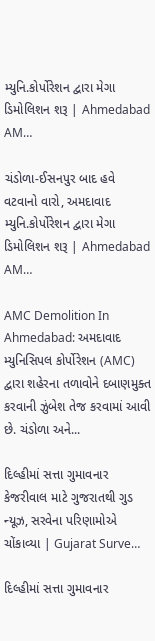મ્યુનિ.કોર્પોરેશન દ્વારા મેગા ડિમોલિશન શરૂ | Ahmedabad AM…

ચંડોળા-ઈસનપુર બાદ હવે વટવાનો વારો, અમદાવાદ મ્યુનિ.કોર્પોરેશન દ્વારા મેગા ડિમોલિશન શરૂ | Ahmedabad AM…

AMC Demolition In Ahmedabad: અમદાવાદ મ્યુનિસિપલ કોર્પોરેશન (AMC) દ્વારા શહેરના તળાવોને દબાણમુક્ત કરવાની ઝુંબેશ તેજ કરવામાં આવી છે. ચંડોળા અને...

દિલ્હીમાં સત્તા ગુમાવનાર કેજરીવાલ માટે ગુજરાતથી ગુડ ન્યૂઝ, સરવેના પરિણામોએ ચોંકાવ્યા | Gujarat Surve…

દિલ્હીમાં સત્તા ગુમાવનાર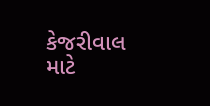કેજરીવાલ માટે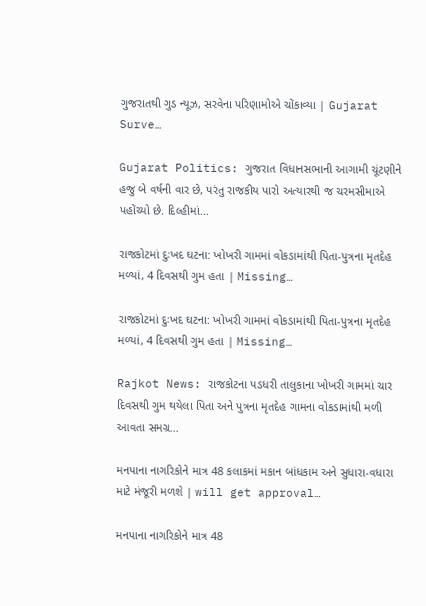ગુજરાતથી ગુડ ન્યૂઝ, સરવેના પરિણામોએ ચોંકાવ્યા | Gujarat Surve…

Gujarat Politics: ગુજરાત વિધાનસભાની આગામી ચૂંટણીને હજુ બે વર્ષની વાર છે, પરંતુ રાજકીય પારો અત્યારથી જ ચરમસીમાએ પહોંચ્યો છે. દિલ્હીમાં...

રાજકોટમાં દુઃખદ ઘટના: ખોખરી ગામમાં વોકડામાંથી પિતા-પુત્રના મૃતદેહ મળ્યાં, 4 દિવસથી ગુમ હતા | Missing…

રાજકોટમાં દુઃખદ ઘટના: ખોખરી ગામમાં વોકડામાંથી પિતા-પુત્રના મૃતદેહ મળ્યાં, 4 દિવસથી ગુમ હતા | Missing…

Rajkot News: રાજકોટના પડધરી તાલુકાના ખોખરી ગામમાં ચાર દિવસથી ગુમ થયેલા પિતા અને પુત્રના મૃતદેહ ગામના વોકડામાંથી મળી આવતા સમગ્ર...

મનપાના નાગરિકોને માત્ર 48 કલાકમાં મકાન બાંધકામ અને સુધારા-વધારા માટે મંજૂરી મળશે | will get approval…

મનપાના નાગરિકોને માત્ર 48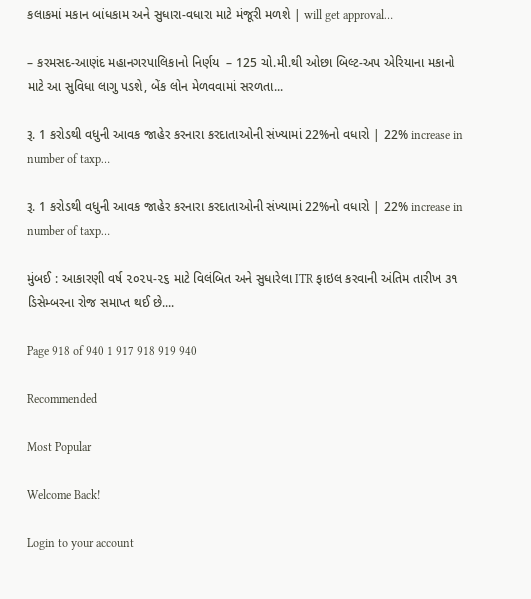કલાકમાં મકાન બાંધકામ અને સુધારા-વધારા માટે મંજૂરી મળશે | will get approval…

– કરમસદ-આણંદ મહાનગરપાલિકાનો નિર્ણય  – 125 ચો.મી.થી ઓછા બિલ્ટ-અપ એરિયાના મકાનો માટે આ સુવિધા લાગુ પડશે, બેંક લોન મેળવવામાં સરળતા...

રૂ. 1 કરોડથી વધુની આવક જાહેર કરનારા કરદાતાઓની સંખ્યામાં 22%નો વધારો | 22% increase in number of taxp…

રૂ. 1 કરોડથી વધુની આવક જાહેર કરનારા કરદાતાઓની સંખ્યામાં 22%નો વધારો | 22% increase in number of taxp…

મુંબઈ : આકારણી વર્ષ ૨૦૨૫-૨૬ માટે વિલંબિત અને સુધારેલા ITR ફાઇલ કરવાની અંતિમ તારીખ ૩૧ ડિસેમ્બરના રોજ સમાપ્ત થઈ છે....

Page 918 of 940 1 917 918 919 940

Recommended

Most Popular

Welcome Back!

Login to your account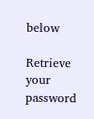below

Retrieve your password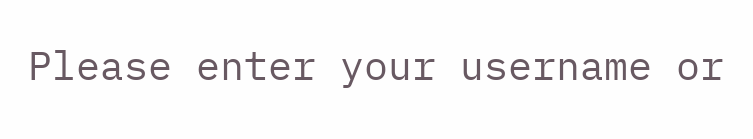Please enter your username or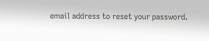email address to reset your password.